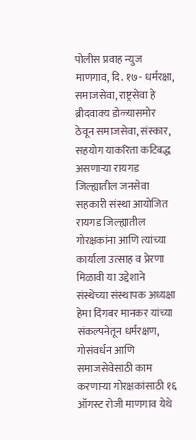पोलीस प्रवाह न्युज
माणगाव, दि. १७- धर्मरक्षा, समाजसेवा, राष्ट्रसेवा हे ब्रीदवाक्य डोळ्यासमोर ठेवून समाजसेवा, संस्कार, सहयोग याकरिता कटिबद्ध असणाऱ्या रायगड जिल्ह्यातील जनसेवा सहकारी संस्था आयोजित रायगड जिल्ह्यातील गोरक्षकांना आणि त्यांच्या कार्याला उत्साह व प्रेरणा मिळावी या उद्देशाने संस्थेच्या संस्थापक अध्यक्षा हेमा दिंगबर मानकर यांच्या संकल्पनेतून धर्मरक्षण, गोसंवर्धन आणि समाजसेवेसाठी काम करणाऱ्या गोरक्षकांसाठी १६ ऑगस्ट रोजी माणगाव येथे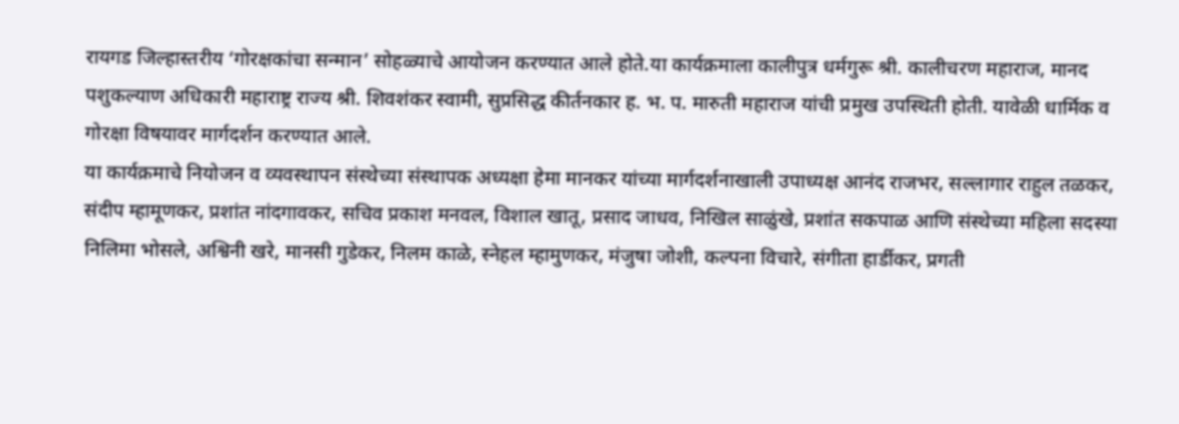रायगड जिल्हास्तरीय ‘गोरक्षकांचा सन्मान’ सोहळ्याचे आयोजन करण्यात आले होते.या कार्यक्रमाला कालीपुत्र धर्मगुरू श्री. कालीचरण महाराज, मानद पशुकल्याण अधिकारी महाराष्ट्र राज्य श्री. शिवशंकर स्वामी, सुप्रसिद्ध कीर्तनकार ह. भ. प. मारुती महाराज यांची प्रमुख उपस्थिती होती. यावेळी धार्मिक व गोरक्षा विषयावर मार्गदर्शन करण्यात आले.
या कार्यक्रमाचे नियोजन व व्यवस्थापन संस्थेच्या संस्थापक अध्यक्षा हेमा मानकर यांच्या मार्गदर्शनाखाली उपाध्यक्ष आनंद राजभर, सल्लागार राहुल तळकर, संदीप म्हामूणकर, प्रशांत नांदगावकर, सचिव प्रकाश मनवल, विशाल खातू, प्रसाद जाधव, निखिल साळुंखे, प्रशांत सकपाळ आणि संस्थेच्या महिला सदस्या निलिमा भोसले, अश्विनी खरे, मानसी गुडेकर, निलम काळे, स्नेहल म्हामुणकर, मंजुषा जोशी, कल्पना विचारे, संगीता हार्डीकर, प्रगती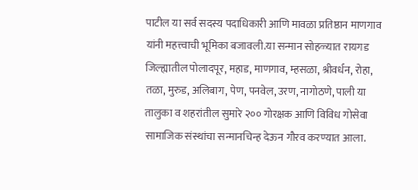पाटील या सर्व सदस्य पदाधिकारी आणि मावळा प्रतिष्ठान माणगाव यांनी महत्त्वाची भूमिका बजावली.या सन्मान सोहळ्यात रायगड जिल्ह्यातील पोलादपूर, महाड, माणगाव, म्हसळा, श्रीवर्धन, रोहा, तळा, मुरुड, अलिबाग, पेण, पनवेल, उरण, नागोठणे, पाली या तालुका व शहरांतील सुमारे २०० गोरक्षक आणि विविध गोसेवा सामाजिक संस्थांचा सन्मानचिन्ह देऊन गौरव करण्यात आला.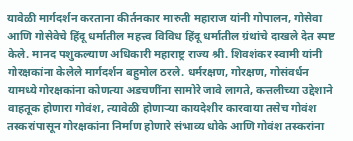यावेळी मार्गदर्शन करताना कीर्तनकार मारुती महाराज यांनी गोपालन, गोसेवा आणि गोसेवेचे हिंदू धर्मातील महत्त्व विविध हिंदू धर्मातील ग्रंथांचे दाखले देत स्पष्ट केले. मानद पशुकल्याण अधिकारी महाराष्ट्र राज्य श्री. शिवशंकर स्वामी यांनी गोरक्षकांना केलेले मार्गदर्शन बहुमोल ठरले. धर्मरक्षण, गोरक्षण, गोसंवर्धन यामध्ये गोरक्षकांना कोणत्या अडचणींना सामोरे जावे लागते, कत्तलीच्या उद्देशाने वाहतूक होणारा गोवंश, त्यावेळी होणाऱ्या कायदेशीर कारवाया तसेच गोवंश तस्करांपासून गोरक्षकांना निर्माण होणारे संभाव्य धोके आणि गोवंश तस्करांना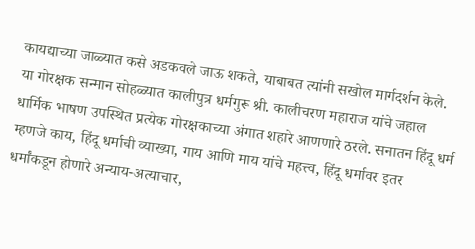कायद्याच्या जाळ्यात कसे अडकवले जाऊ शकते, याबाबत त्यांनी सखोल मार्गदर्शन केले.
या गोरक्षक सन्मान सोहळ्यात कालीपुत्र धर्मगुरू श्री. कालीचरण महाराज यांचे जहाल धार्मिक भाषण उपस्थित प्रत्येक गोरक्षकाच्या अंगात शहारे आणणारे ठरले. सनातन हिंदू धर्म म्हणजे काय, हिंदू धर्माची व्याख्या, गाय आणि माय यांचे महत्त्व, हिंदू धर्मावर इतर धर्मांकडून होणारे अन्याय-अत्याचार,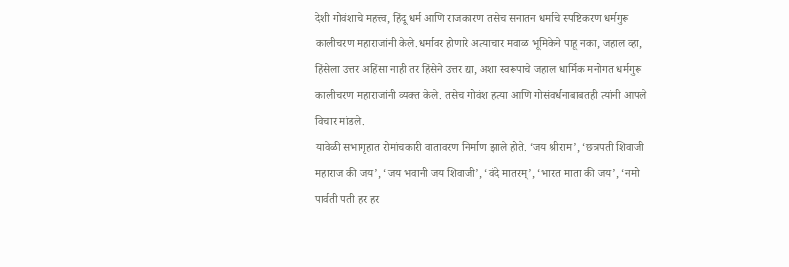देशी गोवंशाचे महत्त्व, हिंदू धर्म आणि राजकारण तसेच सनातन धर्माचे स्पष्टिकरण धर्मगुरू कालीचरण महाराजांनी केले.धर्मावर होणारे अत्याचार मवाळ भूमिकेने पाहू नका, जहाल व्हा, हिंसेला उत्तर अहिंसा नाही तर हिंसेने उत्तर द्या, अशा स्वरूपाचे जहाल धार्मिक मनोगत धर्मगुरू कालीचरण महाराजांनी व्यक्त केले. तसेच गोवंश हत्या आणि गोसंवर्धनाबाबतही त्यांनी आपले विचार मांडले.
यावेळी सभागृहात रोमांचकारी वातावरण निर्माण झाले होते. ‘जय श्रीराम’, ‘छत्रपती शिवाजी महाराज की जय’, ‘जय भवानी जय शिवाजी’, ‘वंदे मातरम्’, ‘भारत माता की जय’, ‘नमो पार्वती पती हर हर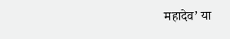महादेव’ या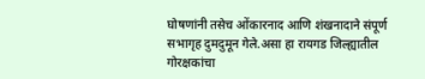घोषणांनी तसेच ओंकारनाद आणि शंखनादाने संपूर्ण सभागृह दुमदुमून गेले.असा हा रायगड जिल्ह्यातील गोरक्षकांचा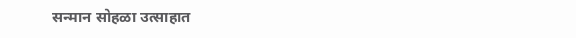सन्मान सोहळा उत्साहात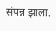संपन्न झाला.